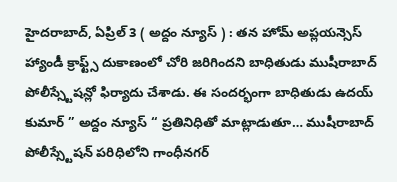హైదరాబాద్, ఏప్రిల్ 3 ( అద్దం న్యూస్ ) : తన హోమ్ అప్లయన్సెస్ హ్యాండీ క్రాఫ్ట్స్ దుకాణంలో చోరి జరిగిందని బాధితుడు ముషీరాబాద్ పోలీస్స్టేషన్లో ఫిర్యాదు చేశాడు. ఈ సందర్భంగా బాధితుడు ఉదయ్ కుమార్ ” అద్దం న్యూస్ “ ప్రతినిధితో మాట్లాడుతూ… ముషీరాబాద్ పోలీస్స్టేషన్ పరిధిలోని గాంధీనగర్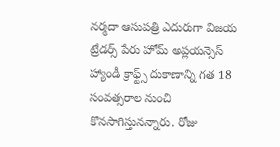నర్మదా ఆసుపత్రి ఎదురుగా విజయ ట్రేడర్స్ పేరు హోమ్ అప్లయన్సెస్ హ్యాండీ క్రాఫ్ట్స్ దుకాణాన్ని గత 18 సంవత్సరాల నుంచి కొనసాగిస్తునన్నారు. రోజు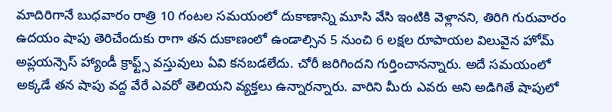మాదిరిగానే బుధవారం రాత్రి 10 గంటల సమయంలో దుకాణాన్ని మూసి వేసి ఇంటికి వెళ్లానని, తిరిగి గురువారం ఉదయం షాపు తెరిచేందుకు రాగా తన దుకాణంలో ఉండాల్సిన 5 నుంచి 6 లక్షల రూపాయల విలువైన హోమ్ అప్లయన్సెస్ హ్యాండీ క్రాఫ్ట్స్ వస్తువులు ఏవి కనబడలేదు. చోరీ జరిగిందని గుర్తించానన్నారు. అదే సమయంలో అక్కడే తన షాపు వద్ద వేరే ఎవరో తెలియని వ్యక్తలు ఉన్నారన్నారు. వారిని మీరు ఎవరు అని అడిగితే షాపులో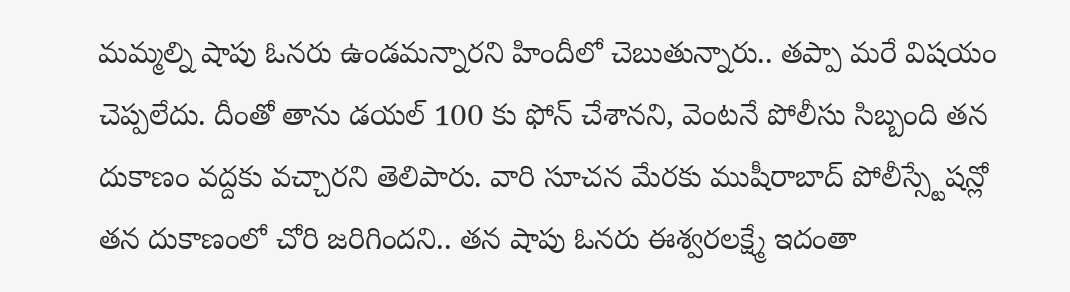మమ్మల్ని షాపు ఓనరు ఉండమన్నారని హిందీలో చెబుతున్నారు.. తప్పా మరే విషయం చెప్పలేదు. దీంతో తాను డయల్ 100 కు ఫోన్ చేశానని, వెంటనే పోలీసు సిబ్బంది తన దుకాణం వద్దకు వచ్చారని తెలిపారు. వారి సూచన మేరకు ముషీరాబాద్ పోలీస్స్టేషన్లో తన దుకాణంలో చోరి జరిగిందని.. తన షాపు ఓనరు ఈశ్వరలక్ష్మే ఇదంతా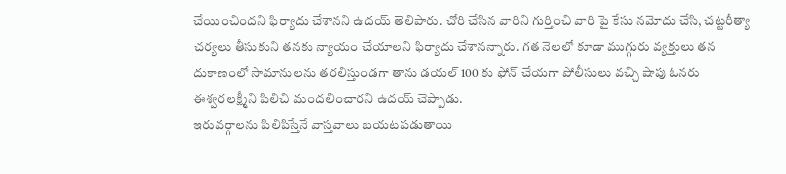చేయించిందని ఫిర్యాదు చేశానని ఉదయ్ తెలిపారు. చోరి చేసిన వారిని గుర్తించి వారి పై కేసు నమోదు చేసి, చట్టరీత్యా చర్యలు తీసుకుని తనకు న్యాయం చేయాలని ఫిర్యాదు చేశానన్నారు. గత నెలలో కూడా ముగ్గురు వ్యక్తులు తన దుకాణంలో సామానులను తరలిస్తుండగా తాను డయల్ 100 కు ఫోన్ చేయగా పోలీసులు వచ్చి షాపు ఓనరు ఈశ్వరలక్ష్మీని పిలిచి మందలించారని ఉదయ్ చెప్పాడు.
ఇరువర్గాలను పిలిపిస్తేనే వాస్తవాలు బయటపడుతాయి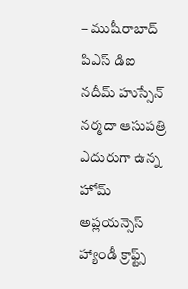– ముషీరాబాద్ పిఎస్ డిఐ నదీమ్ హుస్సేన్
నర్మదా ఆసుపత్రి ఎదురుగా ఉన్న హోమ్ అప్లయన్సెస్ హ్యాండీ క్రాఫ్ట్స్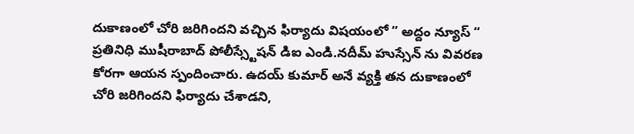దుకాణంలో చోరి జరిగిందని వచ్చిన ఫిర్యాదు విషయంలో ” అద్దం న్యూస్ “ ప్రతినిధి ముషీరాబాద్ పోలీస్స్టేషన్ డిఐ ఎండి.నదీమ్ హుస్సేన్ ను వివరణ కోరగా ఆయన స్పందించారు. ఉదయ్ కుమార్ అనే వ్యక్తి తన దుకాణంలో చోరి జరిగిందని ఫిర్యాదు చేశాడని,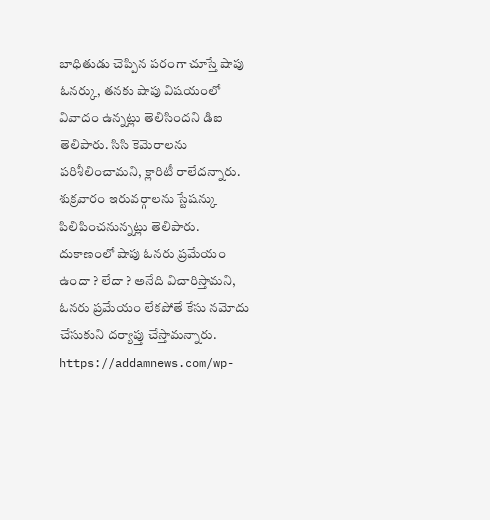బాధితుడు చెప్పిన పరంగా చూస్తే షాపు ఓనర్కు, తనకు షాపు విషయంలో వివాదం ఉన్నట్లు తెలిసిందని డిఐ తెలిపారు. సిసి కెమెరాలను పరిశీలించామని, క్లారిటీ రాలేదన్నారు. శుక్రవారం ఇరువర్గాలను స్టేషన్కు పిలిపించనున్నట్లు తెలిపారు. దుకాణంలో షాపు ఓనరు ప్రమేయం ఉందా ? లేదా ? అనేది విచారిస్తామని, ఓనరు ప్రమేయం లేకపోతే కేసు నమోదు చేసుకుని దర్యాప్తు చేస్తామన్నారు.
https://addamnews.com/wp-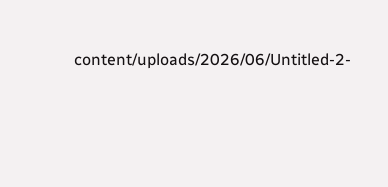content/uploads/2026/06/Untitled-2-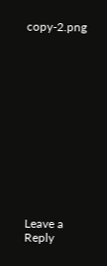copy-2.png














Leave a Reply